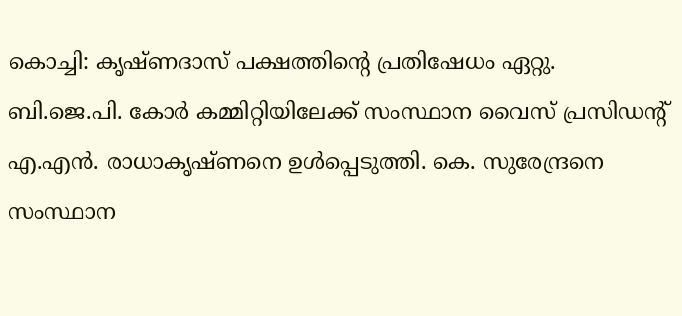കൊച്ചി: കൃഷ്ണദാസ് പക്ഷത്തിന്റെ പ്രതിഷേധം ഏറ്റു. ബി.ജെ.പി. കോർ കമ്മിറ്റിയിലേക്ക് സംസ്ഥാന വൈസ് പ്രസിഡന്റ് എ.എൻ. രാധാകൃഷ്ണനെ ഉൾപ്പെടുത്തി. കെ. സുരേന്ദ്രനെ സംസ്ഥാന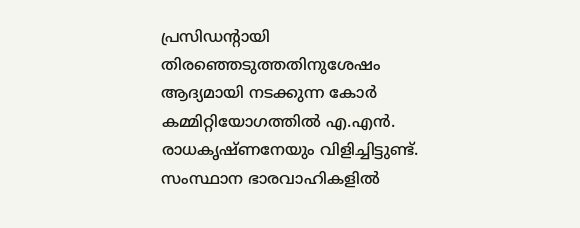പ്രസിഡന്റായി തിരഞ്ഞെടുത്തതിനുശേഷം ആദ്യമായി നടക്കുന്ന കോർ കമ്മിറ്റിയോഗത്തിൽ എ.എൻ. രാധകൃഷ്ണനേയും വിളിച്ചിട്ടുണ്ട്. സംസ്ഥാന ഭാരവാഹികളിൽ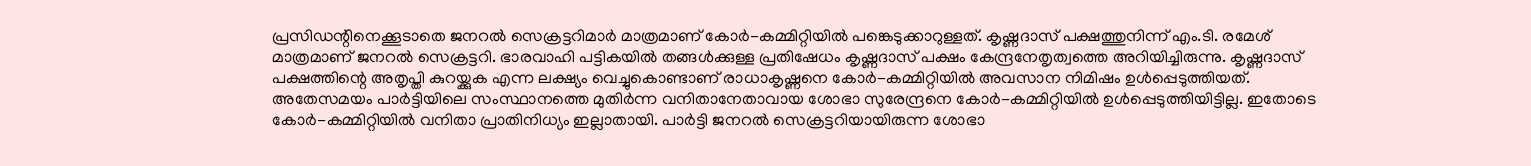പ്രസിഡന്റിനെക്കൂടാതെ ജനറൽ സെക്രട്ടറിമാർ മാത്രമാണ് കോർ-കമ്മിറ്റിയിൽ പങ്കെടുക്കാറുള്ളത്. കൃഷ്ണദാസ് പക്ഷത്തുനിന്ന് എം.ടി. രമേശ് മാത്രമാണ് ജനറൽ സെക്രട്ടറി. ഭാരവാഹി പട്ടികയിൽ തങ്ങൾക്കുള്ള പ്രതിഷേധം കൃഷ്ണദാസ് പക്ഷം കേന്ദ്രനേതൃത്വത്തെ അറിയിച്ചിരുന്നു. കൃഷ്ണദാസ് പക്ഷത്തിന്റെ അതൃപ്തി കുറയ്ക്കുക എന്ന ലക്ഷ്യം വെച്ചുകൊണ്ടാണ് രാധാകൃഷ്ണനെ കോർ-കമ്മിറ്റിയിൽ അവസാന നിമിഷം ഉൾപ്പെടുത്തിയത്. അതേസമയം പാർട്ടിയിലെ സംസ്ഥാനത്തെ മുതിർന്ന വനിതാനേതാവായ ശോഭാ സുരേന്ദ്രനെ കോർ-കമ്മിറ്റിയിൽ ഉൾപ്പെടുത്തിയിട്ടില്ല. ഇതോടെ കോർ-കമ്മിറ്റിയിൽ വനിതാ പ്രാതിനിധ്യം ഇല്ലാതായി. പാർട്ടി ജനറൽ സെക്രട്ടറിയായിരുന്ന ശോഭാ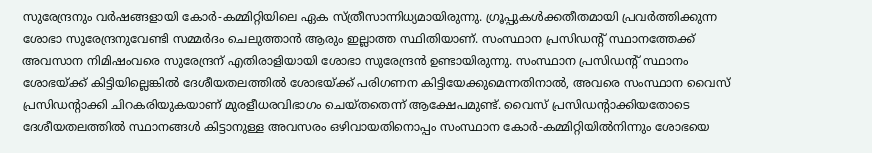സുരേന്ദ്രനും വർഷങ്ങളായി കോർ-കമ്മിറ്റിയിലെ ഏക സ്ത്രീസാന്നിധ്യമായിരുന്നു. ഗ്രൂപ്പുകൾക്കതീതമായി പ്രവർത്തിക്കുന്ന ശോഭാ സുരേന്ദ്രനുവേണ്ടി സമ്മർദം ചെലുത്താൻ ആരും ഇല്ലാത്ത സ്ഥിതിയാണ്. സംസ്ഥാന പ്രസിഡന്റ് സ്ഥാനത്തേക്ക് അവസാന നിമിഷംവരെ സുരേന്ദ്രന് എതിരാളിയായി ശോഭാ സുരേന്ദ്രൻ ഉണ്ടായിരുന്നു. സംസ്ഥാന പ്രസിഡന്റ് സ്ഥാനം ശോഭയ്ക്ക് കിട്ടിയില്ലെങ്കിൽ ദേശീയതലത്തിൽ ശോഭയ്ക്ക് പരിഗണന കിട്ടിയേക്കുമെന്നതിനാൽ, അവരെ സംസ്ഥാന വൈസ് പ്രസിഡന്റാക്കി ചിറകരിയുകയാണ് മുരളീധരവിഭാഗം ചെയ്തതെന്ന് ആക്ഷേപമുണ്ട്. വൈസ് പ്രസിഡന്റാക്കിയതോടെ ദേശീയതലത്തിൽ സ്ഥാനങ്ങൾ കിട്ടാനുള്ള അവസരം ഒഴിവായതിനൊപ്പം സംസ്ഥാന കോർ-കമ്മിറ്റിയിൽനിന്നും ശോഭയെ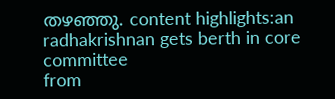തഴഞ്ഞു. content highlights:an radhakrishnan gets berth in core committee
from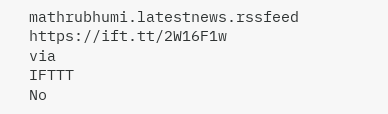mathrubhumi.latestnews.rssfeed https://ift.tt/2W16F1w
via
IFTTT
No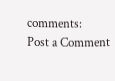comments:
Post a Comment